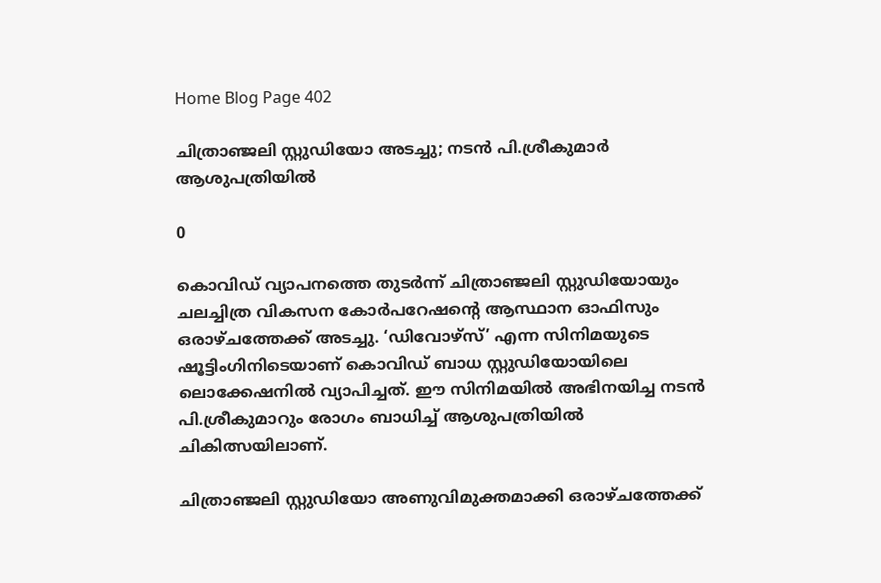Home Blog Page 402

ചിത്രാഞ്ജലി സ്റ്റുഡിയോ അടച്ചു; നടന്‍ പി.ശ്രീകുമാര്‍ ആശുപത്രിയില്‍

0

കൊവിഡ് വ്യാപനത്തെ തുടര്‍ന്ന് ചിത്രാഞ്ജലി സ്റ്റുഡിയോയും ചലച്ചിത്ര വികസന കോര്‍പറേഷന്റെ ആസ്ഥാന ഓഫിസും ഒരാഴ്ചത്തേക്ക് അടച്ചു. ‘ഡിവോഴ്‌സ്’ എന്ന സിനിമയുടെ ഷൂട്ടിംഗിനിടെയാണ് കൊവിഡ് ബാധ സ്റ്റുഡിയോയിലെ ലൊക്കേഷനില്‍ വ്യാപിച്ചത്. ഈ സിനിമയില്‍ അഭിനയിച്ച നടന്‍ പി.ശ്രീകുമാറും രോഗം ബാധിച്ച് ആശുപത്രിയില്‍ ചികിത്സയിലാണ്.

ചിത്രാഞ്ജലി സ്റ്റുഡിയോ അണുവിമുക്തമാക്കി ഒരാഴ്ചത്തേക്ക്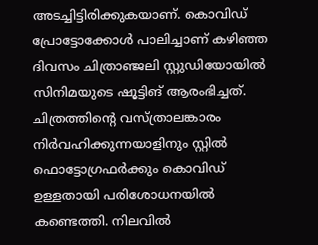അടച്ചിട്ടിരിക്കുകയാണ്. കൊവിഡ് പ്രോട്ടോക്കോള്‍ പാലിച്ചാണ് കഴിഞ്ഞ ദിവസം ചിത്രാഞ്ജലി സ്റ്റുഡിയോയില്‍ സിനിമയുടെ ഷൂട്ടിങ് ആരംഭിച്ചത്. ചിത്രത്തിന്റെ വസ്ത്രാലങ്കാരം നിര്‍വഹിക്കുന്നയാളിനും സ്റ്റില്‍ ഫൊട്ടോഗ്രഫര്‍ക്കും കൊവിഡ് ഉള്ളതായി പരിശോധനയില്‍ കണ്ടെത്തി. നിലവില്‍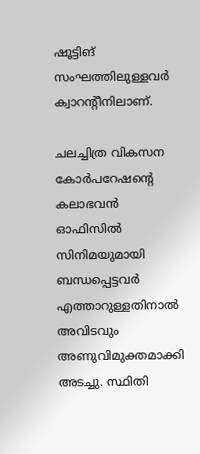ഷൂട്ടിങ് സംഘത്തിലുള്ളവര്‍ ക്വാറന്റീനിലാണ്.

ചലച്ചിത്ര വികസന കോര്‍പറേഷന്റെ കലാഭവന്‍ ഓഫിസില്‍ സിനിമയുമായി ബന്ധപ്പെട്ടവര്‍ എത്താറുള്ളതിനാല്‍ അവിടവും അണുവിമുക്തമാക്കി അടച്ചു. സ്ഥിതി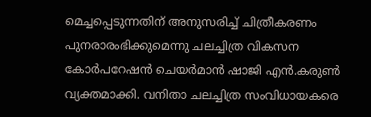മെച്ചപ്പെടുന്നതിന് അനുസരിച്ച് ചിത്രീകരണം പുനരാരംഭിക്കുമെന്നു ചലച്ചിത്ര വികസന കോര്‍പറേഷന്‍ ചെയര്‍മാന്‍ ഷാജി എന്‍.കരുണ്‍ വ്യക്തമാക്കി. വനിതാ ചലച്ചിത്ര സംവിധായകരെ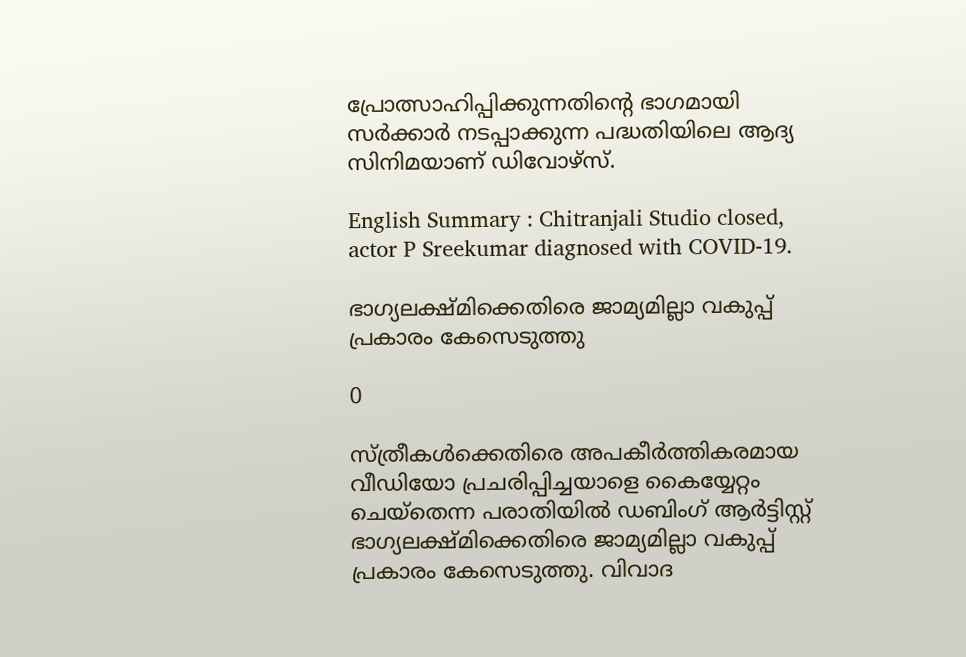പ്രോത്സാഹിപ്പിക്കുന്നതിന്റെ ഭാഗമായി സര്‍ക്കാര്‍ നടപ്പാക്കുന്ന പദ്ധതിയിലെ ആദ്യ സിനിമയാണ് ഡിവോഴ്‌സ്.

English Summary : Chitranjali Studio closed, actor P Sreekumar diagnosed with COVID-19.

ഭാഗ്യലക്ഷ്മിക്കെതിരെ ജാമ്യമില്ലാ വകുപ്പ് പ്രകാരം കേസെടുത്തു

0

സ്ത്രീകൾക്കെതിരെ അപകീർത്തികരമായ വീഡിയോ പ്രചരിപ്പിച്ചയാളെ കൈയ്യേറ്റം ചെയ്തെന്ന പരാതിയിൽ ഡബിംഗ് ആർട്ടിസ്റ്റ് ഭാഗ്യലക്ഷ്മിക്കെതിരെ ജാമ്യമില്ലാ വകുപ്പ് പ്രകാരം കേസെടുത്തു. വിവാദ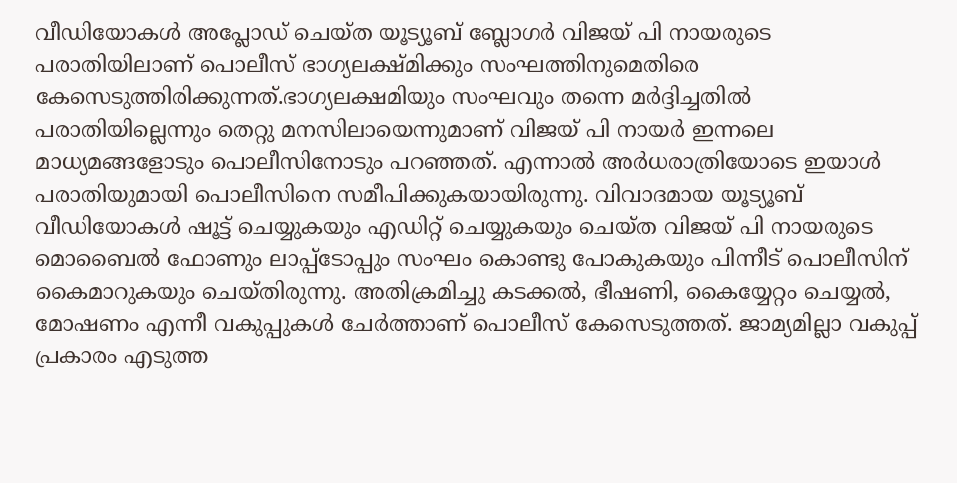വീഡിയോകൾ അപ്ലോഡ് ചെയ്ത യൂട്യൂബ് ബ്ലോഗർ വിജയ് പി നായരുടെ പരാതിയിലാണ് പൊലീസ് ഭാഗ്യലക്ഷ്മിക്കും സംഘത്തിനുമെതിരെ കേസെടുത്തിരിക്കുന്നത്.ഭാഗ്യലക്ഷമിയും സംഘവും തന്നെ മർദ്ദിച്ചതിൽ പരാതിയില്ലെന്നും തെറ്റു മനസിലായെന്നുമാണ് വിജയ് പി നായർ ഇന്നലെ മാധ്യമങ്ങളോടും പൊലീസിനോടും പറഞ്ഞത്. എന്നാൽ അർധരാത്രിയോടെ ഇയാൾ പരാതിയുമായി പൊലീസിനെ സമീപിക്കുകയായിരുന്നു. വിവാദമായ യൂട്യൂബ് വീഡിയോകൾ ഷൂട്ട് ചെയ്യുകയും എഡിറ്റ് ചെയ്യുകയും ചെയ്ത വിജയ് പി നായരുടെ മൊബൈൽ ഫോണും ലാപ്പ്ടോപ്പും സംഘം കൊണ്ടു പോകുകയും പിന്നീട് പൊലീസിന് കൈമാറുകയും ചെയ്തിരുന്നു. അതിക്രമിച്ചു കടക്കൽ, ഭീഷണി, കൈയ്യേറ്റം ചെയ്യൽ, മോഷണം എന്നീ വകുപ്പുകൾ ചേർത്താണ് പൊലീസ് കേസെടുത്തത്. ജാമ്യമില്ലാ വകുപ്പ് പ്രകാരം എടുത്ത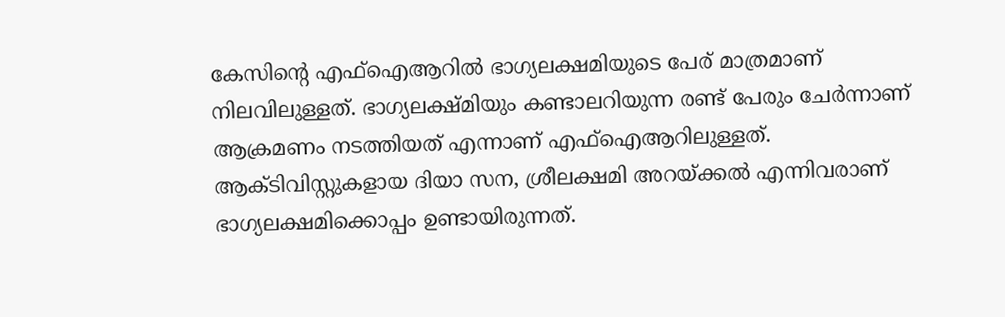കേസിൻ്റെ എഫ്ഐആറിൽ ഭാഗ്യലക്ഷമിയുടെ പേര് മാത്രമാണ് നിലവിലുള്ളത്. ഭാഗ്യലക്ഷ്മിയും കണ്ടാലറിയുന്ന രണ്ട് പേരും ചേർന്നാണ് ആക്രമണം നടത്തിയത് എന്നാണ് എഫ്ഐആറിലുള്ളത്. ആക്ടിവിസ്റ്റുകളായ ദിയാ സന, ശ്രീലക്ഷമി അറയ്ക്കൽ എന്നിവരാണ് ഭാഗ്യലക്ഷമിക്കൊപ്പം ഉണ്ടായിരുന്നത്.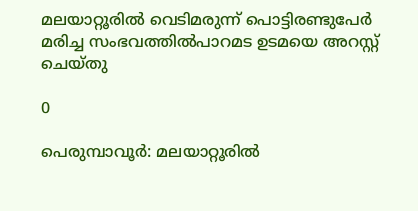മലയാറ്റൂരിൽ വെടിമരുന്ന് പൊട്ടിരണ്ടുപേർ മരിച്ച സംഭവത്തിൽപാറമട ഉടമയെ അറസ്റ്റ് ചെയ്തു

0

പെരുമ്പാവൂർ: മലയാറ്റൂരിൽ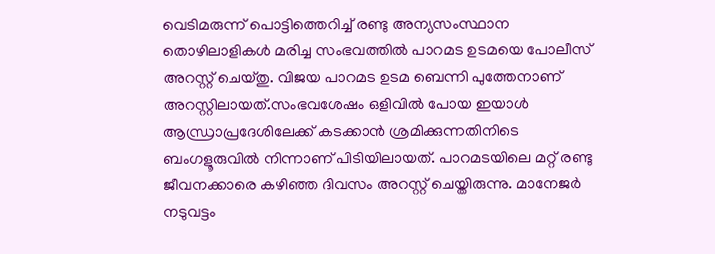വെടിമരുന്ന് പൊട്ടിത്തെറിച്ച് രണ്ടു അന്യസംസ്ഥാന തൊഴിലാളികൾ മരിച്ച സംഭവത്തിൽ പാറമട ഉടമയെ പോലീസ് അറസ്റ്റ് ചെയ്തു. വിജയ പാറമട ഉടമ ബെന്നി പുത്തേനാണ് അറസ്റ്റിലായത്.സംഭവശേഷം ഒളിവിൽ പോയ ഇയാൾ ആന്ധ്രാപ്രദേശിലേക്ക് കടക്കാൻ ശ്രമിക്കുന്നതിനിടെ ബംഗളൂരുവിൽ നിന്നാണ് പിടിയിലായത്. പാറമടയിലെ മറ്റ് രണ്ടു ജീവനക്കാരെ കഴിഞ്ഞ ദിവസം അറസ്റ്റ് ചെയ്തിരുന്നു. മാനേജർ നടുവട്ടം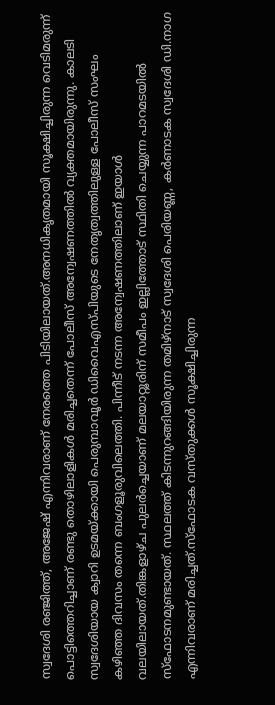സ്വദേശി രഞ്ജിത്ത്, അജേഷ് എന്നിവരാണ് നേരത്തെ പിടിയിലായത്.അനധികൃതമായി സൂക്ഷിച്ചിരുന്ന വെടിമരുന്ന് പൊട്ടിത്തെറിച്ചാണ് രണ്ടു തൊഴിലാളികൾ മരിച്ചതെന്ന് പോലീസ് അന്വേഷണത്തിൽ വ്യക്തമായിരുന്നു. കാലടി സ്വദേശിയായ ക്വാറി ഉടമയ്ക്കായി പെരുമ്പാവൂർ ഡിവൈഎസ്പിയുടെ നേതൃത്വത്തിലുള്ള പോലീസ് സംഘം കഴിഞ്ഞ ദിവസം തന്നെ ബംഗളൂരുവിലെത്തി. പിന്നീട് നടന്ന അന്വേഷണത്തിലാണ് ഇയാൾ വലയിലായത്.തിങ്കളാഴ്ച പുലർച്ചെയാണ് മലയാറ്റൂരിന് സമീപം ഇല്ലിത്തോട് സ്ഥിതി ചെയ്യുന്ന പാറമടയിൽ സ്ഫോടനമുണ്ടായത്. സ്ഥലത്ത് കിടന്നുറങ്ങിയിരുന്ന തമിഴ്നാട് സ്വദേശി പെരിയണ്ണ, കർണാടക സ്വദേശി ഡി.നാഗ എന്നിവരാണ് മരിച്ചത്.സ്ഫോടക വസ്തുക്കൾ സൂക്ഷിച്ചിരുന്ന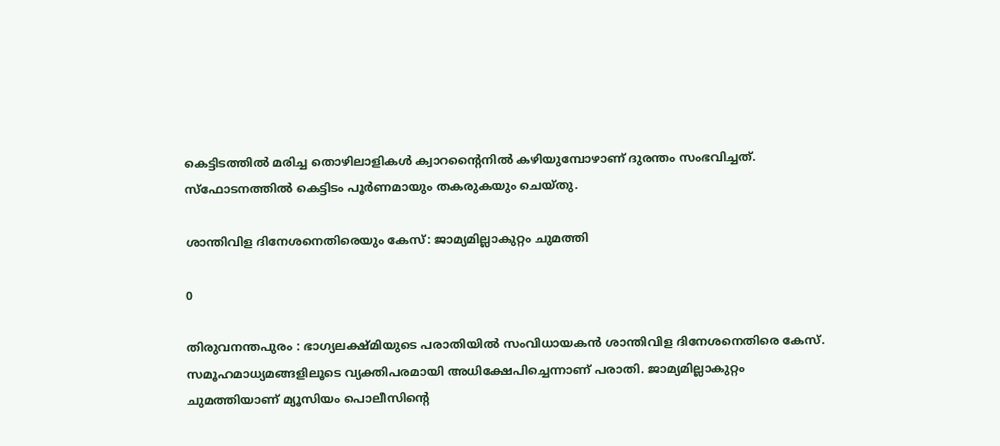കെട്ടിടത്തിൽ മരിച്ച തൊഴിലാളികൾ ക്വാറന്‍റൈനിൽ കഴിയുമ്പോഴാണ് ദുരന്തം സംഭവിച്ചത്. സ്ഫോടനത്തിൽ കെട്ടിടം പൂർണമായും തകരുകയും ചെയ്തു.

ശാന്തിവിള ദിനേശനെതിരെയും കേസ്: ജാമ്യമില്ലാകുറ്റം ചുമത്തി

0

തിരുവനന്തപുരം : ഭാഗ്യലക്ഷ്മിയുടെ പരാതിയില്‍ സംവിധായകന്‍ ശാന്തിവിള ദിനേശനെതിരെ കേസ്. സമൂഹമാധ്യമങ്ങളിലൂടെ വ്യക്തിപരമായി അധിക്ഷേപിച്ചെന്നാണ് പരാതി. ജാമ്യമില്ലാകുറ്റം ചുമത്തിയാണ് മ്യൂസിയം പൊലീസിന്റെ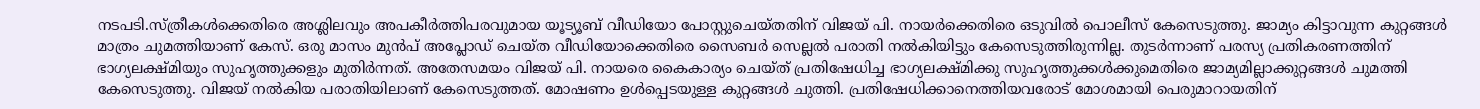നടപടി.സ്ത്രീകള്‍ക്കെതിരെ അശ്ലിലവും അപകീര്‍ത്തിപരവുമായ യൂട്യൂബ് വീഡിയോ പോസ്റ്റുചെയ്തതിന് വിജയ് പി. നായര്‍ക്കെതിരെ ഒടുവില്‍ പൊലീസ് കേസെടുത്തു. ജാമ്യം കിട്ടാവുന്ന കുറ്റങ്ങള്‍ മാത്രം ചുമത്തിയാണ് കേസ്. ഒരു മാസം മുന്‍പ് അപ്ലോഡ് ചെയ്ത വീഡിയോക്കെതിരെ സൈബര്‍ സെല്ലല്‍ പരാതി നല്‍കിയിട്ടും കേസെടുത്തിരുന്നില്ല. തുടര്‍ന്നാണ് പരസ്യ പ്രതികരണത്തിന് ഭാഗ്യലക്ഷ്മിയും സുഹൃത്തുക്കളും മുതിര്‍ന്നത്. അതേസമയം വിജയ് പി. നായരെ കൈകാര്യം ചെയ്ത് പ്രതിഷേധിച്ച ഭാഗ്യലക്ഷ്മിക്കു സുഹൃത്തുക്കള്‍ക്കുമെതിരെ ജാമ്യമില്ലാക്കുറ്റങ്ങള്‍ ചുമത്തി കേസെടുത്തു. വിജയ് നല്‍കിയ പരാതിയിലാണ് കേസെടുത്തത്. മോഷണം ഉള്‍പ്പെടയുള്ള കുറ്റങ്ങള്‍ ചുത്തി. പ്രതിഷേധിക്കാനെത്തിയവരോട് മോശമായി പെരുമാറായതിന്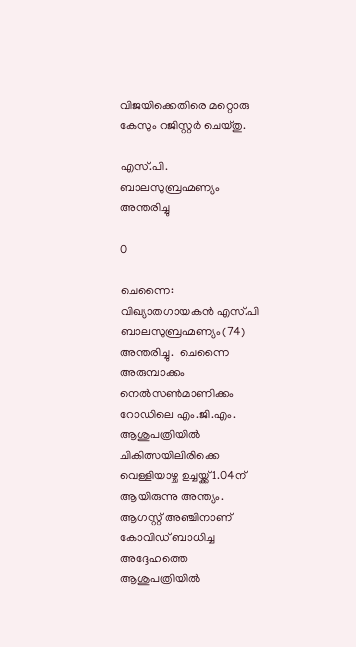വിജയിക്കെതിരെ മറ്റൊരു കേസും റജിസ്റ്റര്‍ ചെയ്തു.

എസ്.പി. ബാലസുബ്രഹ്മണ്യം അന്തരിച്ചു

0

ചെന്നൈ: വിഖ്യാതഗായകന്‍ എസ്.പി ബാലസുബ്രഹ്മണ്യം(74) അന്തരിച്ചു.  ചെന്നൈ അരുമ്പാക്കം നെല്‍സണ്‍മാണിക്കം റോഡിലെ എം.ജി.എം. ആശുപത്രിയില്‍ ചികിത്സയിലിരിക്കെ വെള്ളിയാഴ്ച ഉച്ചയ്ക്ക് 1.04ന് ആയിരുന്നു അന്ത്യം. ആഗസ്റ്റ് അഞ്ചിനാണ് കോവിഡ് ബാധിച്ച അദ്ദേഹത്തെ ആശുപത്രിയില്‍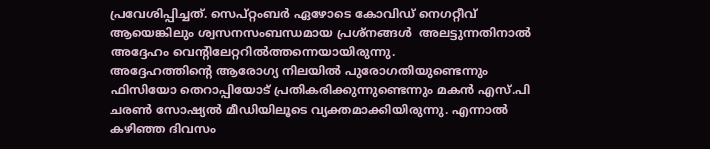പ്രവേശിപ്പിച്ചത്. സെപ്റ്റംബര്‍ ഏഴോടെ കോവിഡ് നെഗറ്റീവ് ആയെങ്കിലും ശ്വസനസംബന്ധമായ പ്രശ്‌നങ്ങള്‍  അലട്ടുന്നതിനാല്‍ അദ്ദേഹം വെന്റിലേറ്ററില്‍ത്തന്നെയായിരുന്നു.
അദ്ദേഹത്തിന്റെ ആരോഗ്യ നിലയില്‍ പുരോഗതിയുണ്ടെന്നും ഫിസിയോ തെറാപ്പിയോട് പ്രതികരിക്കുന്നുണ്ടെന്നും മകന്‍ എസ്.പി ചരണ്‍ സോഷ്യല്‍ മീഡിയിലൂടെ വ്യക്തമാക്കിയിരുന്നു. എന്നാല്‍ കഴിഞ്ഞ ദിവസം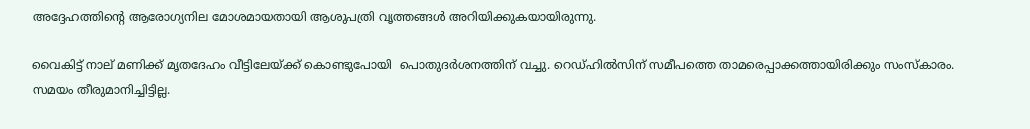അദ്ദേഹത്തിന്റെ ആരോഗ്യനില മോശമായതായി ആശുപത്രി വൃത്തങ്ങള്‍ അറിയിക്കുകയായിരുന്നു.

വൈകിട്ട് നാല് മണിക്ക് മൃതദേഹം വീട്ടിലേയ്ക്ക് കൊണ്ടുപോയി  പൊതുദര്‍ശനത്തിന് വച്ചു. റെഡ്ഹില്‍സിന് സമീപത്തെ താമരെപ്പാക്കത്തായിരിക്കും സംസ്‌കാരം. സമയം തീരുമാനിച്ചിട്ടില്ല.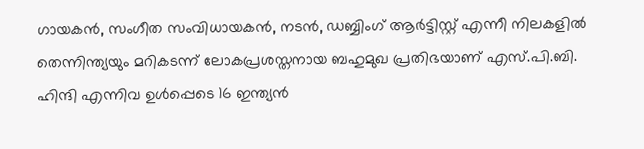ഗായകന്‍, സംഗീത സംവിധായകന്‍, നടന്‍, ഡബ്ബിംഗ് ആര്‍ട്ടിസ്റ്റ് എന്നീ നിലകളില്‍ തെന്നിന്ത്യയും മറികടന്ന് ലോകപ്രശസ്തനായ ബഹുമുഖ പ്രതിഭയാണ് എസ്.പി.ബി. ഹിന്ദി എന്നിവ ഉള്‍പ്പെടെ 16 ഇന്ത്യന്‍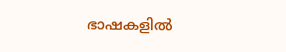ഭാഷകളില്‍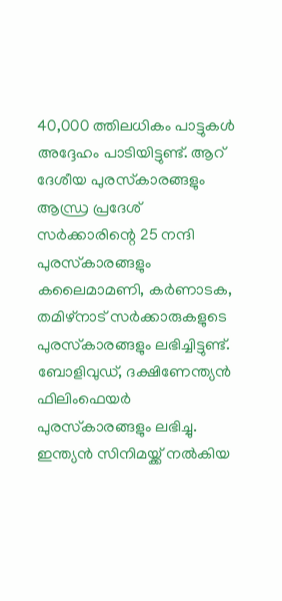40,000 ത്തിലധികം പാട്ടുകള്‍ അദ്ദേഹം പാടിയിട്ടുണ്ട്. ആറ് ദേശീയ പുരസ്‌കാരങ്ങളും ആന്ധ്ര പ്രദേശ് സര്‍ക്കാരിന്റെ 25 നന്ദി പുരസ്‌കാരങ്ങളും കലൈമാമണി, കര്‍ണാടക, തമിഴ്നാട് സര്‍ക്കാരുകളുടെ പുരസ്‌കാരങ്ങളും ലഭിച്ചിട്ടുണ്ട്. ബോളിവുഡ്, ദക്ഷിണേന്ത്യന്‍ ഫിലിംഫെയര്‍ പുരസ്‌കാരങ്ങളും ലഭിച്ചു. ഇന്ത്യന്‍ സിനിമയ്ക്ക് നല്‍കിയ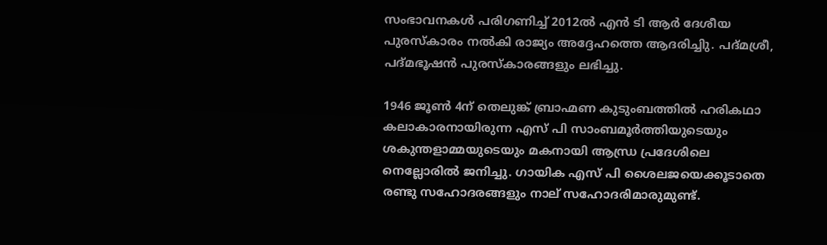സംഭാവനകള്‍ പരിഗണിച്ച് 2012ല്‍ എന്‍ ടി ആര്‍ ദേശീയ പുരസ്‌കാരം നല്‍കി രാജ്യം അദ്ദേഹത്തെ ആദരിച്ചിു. പദ്മശ്രീ, പദ്മഭൂഷന്‍ പുരസ്‌കാരങ്ങളും ലഭിച്ചു.

1946 ജൂണ്‍ 4ന് തെലുങ്ക് ബ്രാഹ്മണ കുടുംബത്തില്‍ ഹരികഥാ കലാകാരനായിരുന്ന എസ് പി സാംബമൂര്‍ത്തിയുടെയും ശകുന്തളാമ്മയുടെയും മകനായി ആന്ധ്ര പ്രദേശിലെ നെല്ലോരില്‍ ജനിച്ചു. ഗായിക എസ് പി ശൈലജയെക്കൂടാതെ രണ്ടു സഹോദരങ്ങളും നാല് സഹോദരിമാരുമുണ്ട്.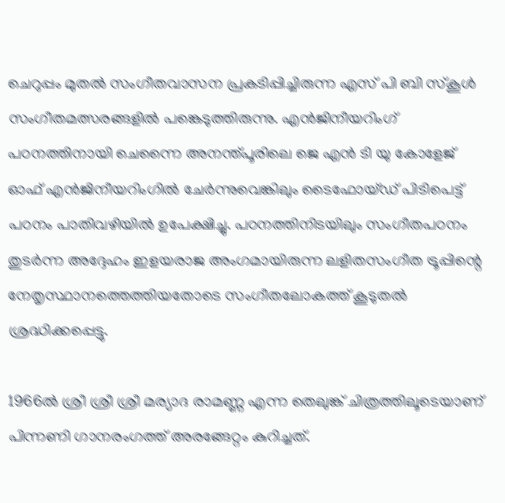ചെറുപ്പം മുതല്‍ സംഗീതവാസന പ്രകടിപ്പിച്ചിരുന്ന എസ് പി ബി സ്‌കൂള്‍ സംഗീതമത്സരങ്ങളില്‍ പങ്കെടുത്തിരുന്നു. എന്‍ജിനീയറിംഗ് പഠനത്തിനായി ചെന്നൈ അനന്ത്പൂരിലെ ജെ എന്‍ ടി യു കോളേജ് ഓഫ് എന്‍ജിനീയറിംഗില്‍ ചേര്‍ന്നുവെങ്കിലും ടൈഫോയ്ഡ് പിടിപെട്ട് പഠനം പാതിവഴിയില്‍ ഉപേക്ഷിച്ചു. പഠനത്തിനിടയിലും സംഗീതപഠനം തുടര്‍ന്ന അദ്ദേഹം ഇളയരാജ അംഗമായിരുന്ന ലളിതസംഗീത ട്രൂപ്പിന്റെ നേതൃസ്ഥാനത്തെത്തിയതോടെ സംഗീതലോകത്ത് കൂടുതല്‍ ശ്രദ്ധിക്കപ്പെട്ടു.

1966ല്‍ ശ്രീ ശ്രീ ശ്രീ മര്യാദ രാമണ്ണ എന്ന തെലുങ്ക് ചിത്രത്തിലൂടെയാണ് പിന്നണി ഗാനരംഗത്ത് അരങ്ങേറ്റം കുറിച്ചത്.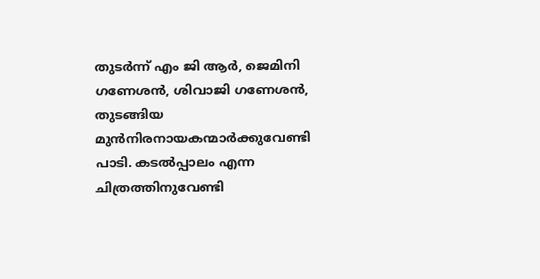തുടര്‍ന്ന് എം ജി ആര്‍, ജെമിനി ഗണേശന്‍, ശിവാജി ഗണേശന്‍, തുടങ്ങിയ മുന്‍നിരനായകന്മാര്‍ക്കുവേണ്ടി പാടി. കടല്‍പ്പാലം എന്ന ചിത്രത്തിനുവേണ്ടി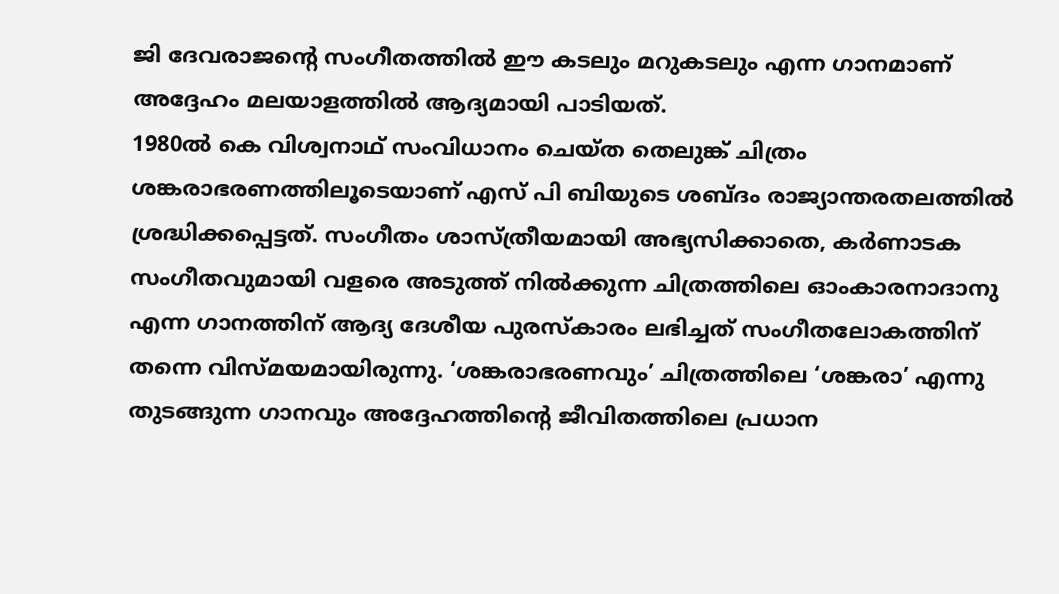ജി ദേവരാജന്റെ സംഗീതത്തില്‍ ഈ കടലും മറുകടലും എന്ന ഗാനമാണ് അദ്ദേഹം മലയാളത്തില്‍ ആദ്യമായി പാടിയത്.
1980ല്‍ കെ വിശ്വനാഥ് സംവിധാനം ചെയ്ത തെലുങ്ക് ചിത്രം ശങ്കരാഭരണത്തിലൂടെയാണ് എസ് പി ബിയുടെ ശബ്ദം രാജ്യാന്തരതലത്തില്‍ ശ്രദ്ധിക്കപ്പെട്ടത്. സംഗീതം ശാസ്ത്രീയമായി അഭ്യസിക്കാതെ, കര്‍ണാടക സംഗീതവുമായി വളരെ അടുത്ത് നില്‍ക്കുന്ന ചിത്രത്തിലെ ഓംകാരനാദാനു എന്ന ഗാനത്തിന് ആദ്യ ദേശീയ പുരസ്‌കാരം ലഭിച്ചത് സംഗീതലോകത്തിന് തന്നെ വിസ്മയമായിരുന്നു. ‘ശങ്കരാഭരണവും’ ചിത്രത്തിലെ ‘ശങ്കരാ’ എന്നു തുടങ്ങുന്ന ഗാനവും അദ്ദേഹത്തിന്റെ ജീവിതത്തിലെ പ്രധാന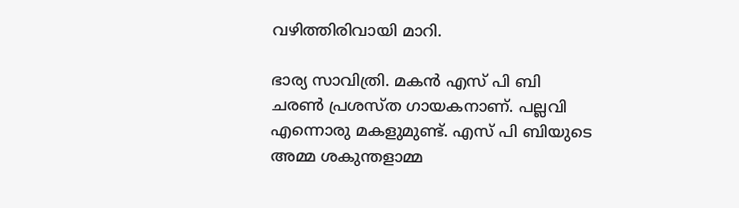വഴിത്തിരിവായി മാറി.

ഭാര്യ സാവിത്രി. മകന്‍ എസ് പി ബി ചരണ്‍ പ്രശസ്ത ഗായകനാണ്. പല്ലവി എന്നൊരു മകളുമുണ്ട്. എസ് പി ബിയുടെ അമ്മ ശകുന്തളാമ്മ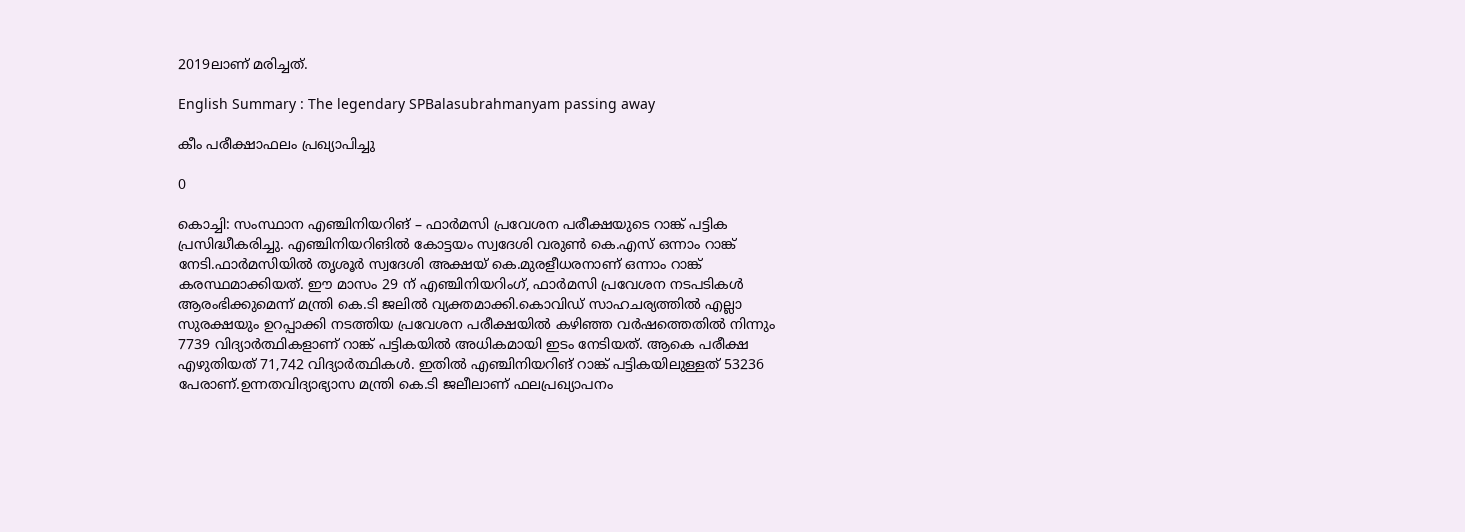2019ലാണ് മരിച്ചത്.

English Summary : The legendary SPBalasubrahmanyam passing away

കീം പരീക്ഷാഫലം പ്രഖ്യാപിച്ചു

0

കൊച്ചി: സംസ്ഥാന എഞ്ചിനിയറിങ് – ഫാർമസി പ്രവേശന പരീക്ഷയുടെ റാങ്ക് പട്ടിക പ്രസിദ്ധീകരിച്ചു. എഞ്ചിനിയറിങിൽ കോട്ടയം സ്വദേശി വരുൺ കെ.എസ് ഒന്നാം റാങ്ക് നേടി.ഫാർമസിയിൽ തൃശൂർ സ്വദേശി അക്ഷയ് കെ.മുരളീധരനാണ് ഒന്നാം റാങ്ക് കരസ്ഥമാക്കിയത്. ഈ മാസം 29 ന് എഞ്ചിനിയറിംഗ്, ഫാർമസി പ്രവേശന നടപടികൾ ആരംഭിക്കുമെന്ന് മന്ത്രി കെ.ടി ജലിൽ വ്യക്തമാക്കി.കൊവിഡ് സാഹചര്യത്തിൽ എല്ലാ സുരക്ഷയും ഉറപ്പാക്കി നടത്തിയ പ്രവേശന പരീക്ഷയിൽ ക‍ഴിഞ്ഞ വർഷത്തെതിൽ നിന്നും 7739 വിദ്യാർത്ഥികളാണ് റാങ്ക് പട്ടികയിൽ അധികമായി ഇടം നേടിയത്. ആകെ പരീക്ഷ എ‍ഴുതിയത് 71,742 വിദ്യാർത്ഥികൾ. ഇതിൽ എഞ്ചിനിയറിങ് റാങ്ക് പട്ടികയിലുള്ളത് 53236 പേരാണ്.ഉന്നതവിദ്യാഭ്യാസ മന്ത്രി കെ.ടി ജലീലാണ് ഫലപ്രഖ്യാപനം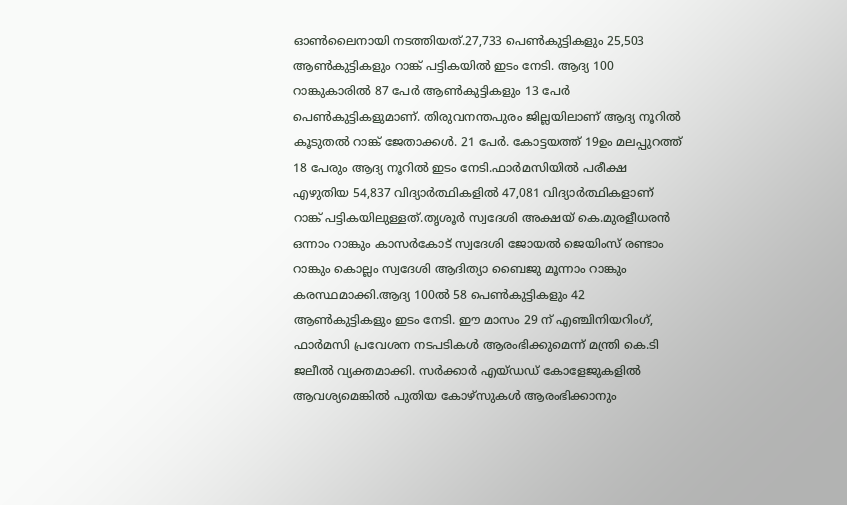ഓൺലൈനായി നടത്തിയത്.27,733 പെൺകുട്ടികളും 25,503 ആൺകുട്ടികളും റാങ്ക് പട്ടികയിൽ ഇടം നേടി. ആദ്യ 100 റാങ്കുകാരിൽ 87 പേർ ആൺകുട്ടികളും 13 പേർ പെൺകുട്ടികളുമാണ്. തിരുവനന്തപുരം ജില്ലയിലാണ് ആദ്യ നൂറിൽ കൂടുതൽ റാങ്ക് ജേതാക്കൾ. 21 പേർ. കോട്ടയത്ത് 19ഉം മലപ്പുറത്ത് 18 പേരും ആദ്യ നൂറിൽ ഇടം നേടി.ഫാർമസിയിൽ പരീക്ഷ എ‍ഴുതിയ 54,837 വിദ്യാർത്ഥികളിൽ 47,081 വിദ്യാർത്ഥികളാണ് റാങ്ക് പട്ടികയിലുള്ളത്.തൃശൂർ സ്വദേശി അക്ഷയ് കെ.മുരളീധരൻ ഒന്നാം റാങ്കും കാസർകോട് സ്വദേശി ജോയൽ ജെയിംസ് രണ്ടാം റാങ്കും കൊല്ലം സ്വദേശി ആദിത്യാ ബൈജു മൂന്നാം റാങ്കും കരസ്ഥമാക്കി.ആദ്യ 100ൽ 58 പെൺകുട്ടികളും 42 ആൺകുട്ടികളും ഇടം നേടി. ഈ മാസം 29 ന് എഞ്ചിനിയറിംഗ്, ഫാർമസി പ്രവേശന നടപടികൾ ആരംഭിക്കുമെന്ന് മന്ത്രി കെ.ടി ജലീൽ വ്യക്തമാക്കി. സർക്കാർ എയ്ഡഡ് കോളേജുകളിൽ ആവശ്യമെങ്കിൽ പുതിയ കോ‍ഴ്സുകൾ ആരംഭിക്കാനും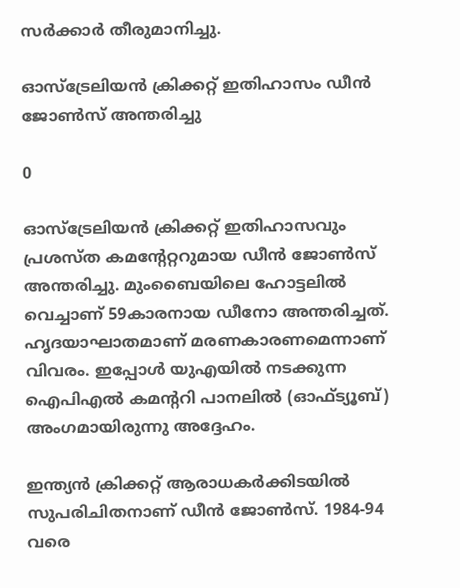സർക്കാർ തീരുമാനിച്ചു.

ഓസ്‌ട്രേലിയന്‍ ക്രിക്കറ്റ് ഇതിഹാസം ഡീന്‍ ജോണ്‍സ് അന്തരിച്ചു

0

ഓസ്‌ട്രേലിയന്‍ ക്രിക്കറ്റ് ഇതിഹാസവും പ്രശസ്ത കമന്റേറ്ററുമായ ഡീന്‍ ജോണ്‍സ് അന്തരിച്ചു. മുംബൈയിലെ ഹോട്ടലില്‍ വെച്ചാണ് 59കാരനായ ഡീനോ അന്തരിച്ചത്. ഹൃദയാഘാതമാണ് മരണകാരണമെന്നാണ് വിവരം. ഇപ്പോള്‍ യുഎയില്‍ നടക്കുന്ന ഐപിഎല്‍ കമന്ററി പാനലില്‍ (ഓഫ്ട്യൂബ്) അംഗമായിരുന്നു അദ്ദേഹം.

ഇന്ത്യന്‍ ക്രിക്കറ്റ് ആരാധകര്‍ക്കിടയില്‍ സുപരിചിതനാണ് ഡീന്‍ ജോണ്‍സ്. 1984-94 വരെ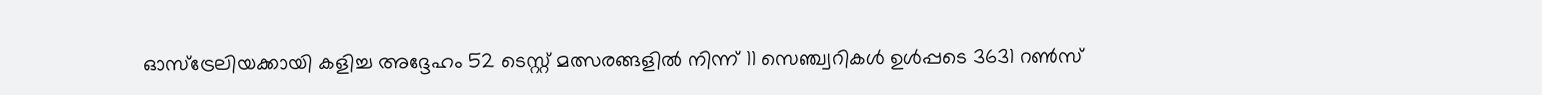ഓസ്‌ട്രേലിയക്കായി കളിച്ച അദ്ദേഹം 52 ടെസ്റ്റ് മത്സരങ്ങളില്‍ നിന്ന് 11 സെഞ്ച്വറികള്‍ ഉള്‍പ്പടെ 3631 റണ്‍സ്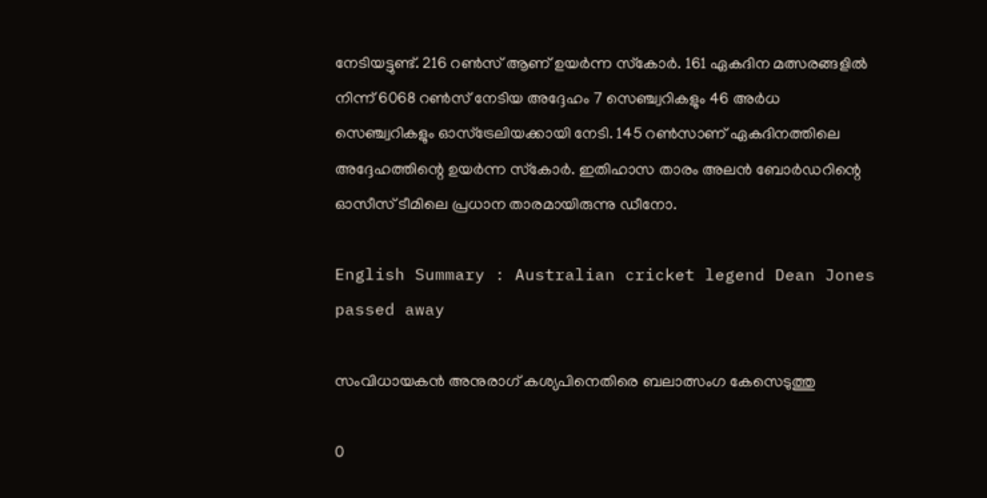നേടിയട്ടുണ്ട്. 216 റണ്‍സ് ആണ് ഉയര്‍ന്ന സ്‌കോര്‍. 161 ഏകദിന മത്സരങ്ങളില്‍ നിന്ന് 6068 റണ്‍സ് നേടിയ അദ്ദേഹം 7 സെഞ്ച്വറികളും 46 അര്‍ധ സെഞ്ച്വറികളും ഓസ്‌ട്രേലിയക്കായി നേടി. 145 റണ്‍സാണ് ഏകദിനത്തിലെ അദ്ദേഹത്തിന്റെ ഉയര്‍ന്ന സ്‌കോര്‍. ഇതിഹാസ താരം അലന്‍ ബോര്‍ഡറിന്റെ ഓസീസ് ടീമിലെ പ്രധാന താരമായിരുന്നു ഡീനോ.

English Summary : Australian cricket legend Dean Jones passed away

സംവിധായകന്‍ അനുരാഗ് കശ്യപിനെതിരെ ബലാത്സംഗ കേസെടുത്തു

0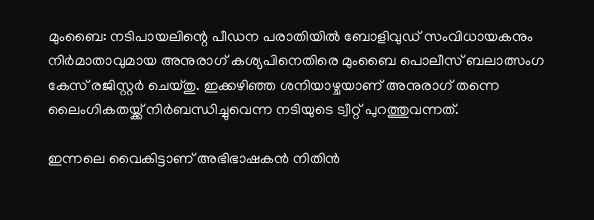മുംബൈ: നടിപായലിന്റെ പീഡന പരാതിയില്‍ ബോളിവുഡ് സംവിധായകനും നിര്‍മാതാവുമായ അനുരാഗ് കശ്യപിനെതിരെ മുംബൈ പൊലീസ് ബലാത്സംഗ കേസ് രജിസ്റ്റര്‍ ചെയ്തു. ഇക്കഴിഞ്ഞ ശനിയാഴ്ചയാണ് അനുരാഗ് തന്നെ ലൈംഗികതയ്ക്ക് നിര്‍ബന്ധിച്ചുവെന്ന നടിയുടെ ട്വീറ്റ് പുറത്തുവന്നത്.

ഇന്നലെ വൈകിട്ടാണ് അഭിഭാഷകന്‍ നിതിന്‍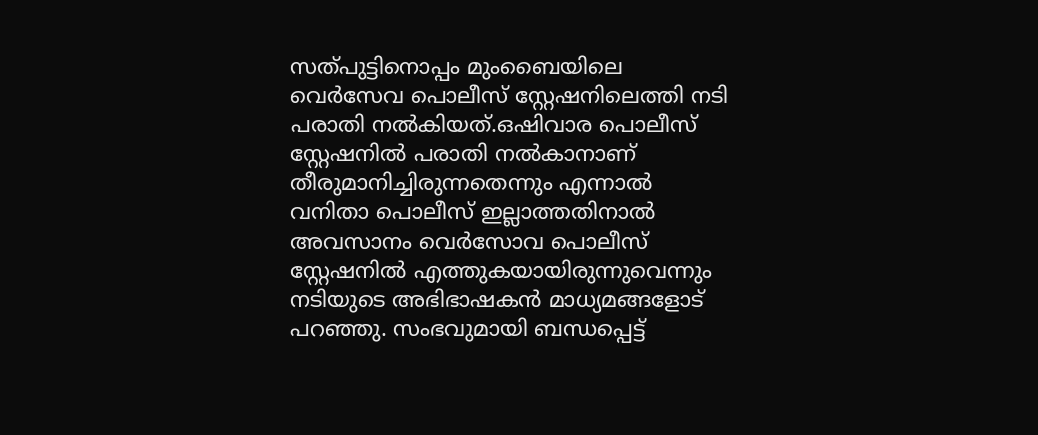സത്പുട്ടിനൊപ്പം മുംബൈയിലെ വെര്‍സേവ പൊലീസ് സ്റ്റേഷനിലെത്തി നടി പരാതി നല്‍കിയത്.ഒഷിവാര പൊലീസ് സ്റ്റേഷനില്‍ പരാതി നല്‍കാനാണ് തീരുമാനിച്ചിരുന്നതെന്നും എന്നാല്‍ വനിതാ പൊലീസ് ഇല്ലാത്തതിനാല്‍ അവസാനം വെര്‍സോവ പൊലീസ് സ്റ്റേഷനില്‍ എത്തുകയായിരുന്നുവെന്നും നടിയുടെ അഭിഭാഷകന്‍ മാധ്യമങ്ങളോട് പറഞ്ഞു. സംഭവുമായി ബന്ധപ്പെട്ട്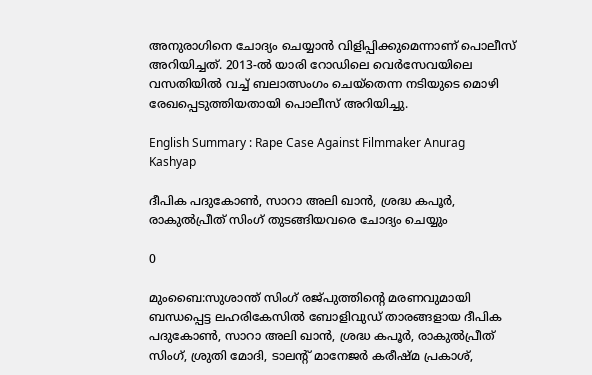അനുരാഗിനെ ചോദ്യം ചെയ്യാന്‍ വിളിപ്പിക്കുമെന്നാണ് പൊലീസ് അറിയിച്ചത്. 2013-ല്‍ യാരി റോഡിലെ വെര്‍സേവയിലെ വസതിയില്‍ വച്ച് ബലാത്സംഗം ചെയ്തെന്ന നടിയുടെ മൊഴി രേഖപ്പെടുത്തിയതായി പൊലീസ് അറിയിച്ചു.

English Summary : Rape Case Against Filmmaker Anurag Kashyap

ദീപിക പദുകോണ്‍, സാറാ അലി ഖാന്‍, ശ്രദ്ധ കപൂര്‍, രാകുല്‍പ്രീത് സിംഗ് തുടങ്ങിയവരെ ചോദ്യം ചെയ്യും

0

മുംബൈ:സുശാന്ത് സിംഗ് രജ്പുത്തിന്റെ മരണവുമായി ബന്ധപ്പെട്ട ലഹരികേസില്‍ ബോളിവുഡ് താരങ്ങളായ ദീപിക പദുകോണ്‍, സാറാ അലി ഖാന്‍, ശ്രദ്ധ കപൂര്‍, രാകുല്‍പ്രീത് സിംഗ്, ശ്രുതി മോദി, ടാലന്റ് മാനേജര്‍ കരീഷ്മ പ്രകാശ്,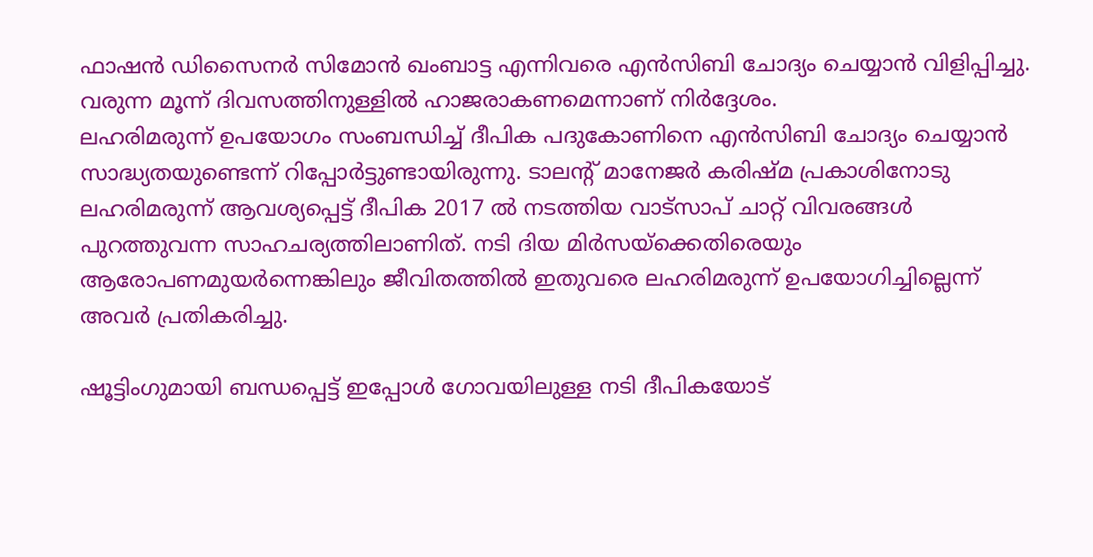ഫാഷന്‍ ഡിസൈനര്‍ സിമോന്‍ ഖംബാട്ട എന്നിവരെ എന്‍സിബി ചോദ്യം ചെയ്യാന്‍ വിളിപ്പിച്ചു. വരുന്ന മൂന്ന് ദിവസത്തിനുള്ളില്‍ ഹാജരാകണമെന്നാണ് നിര്‍ദ്ദേശം.
ലഹരിമരുന്ന് ഉപയോഗം സംബന്ധിച്ച് ദീപിക പദുകോണിനെ എന്‍സിബി ചോദ്യം ചെയ്യാന്‍ സാദ്ധ്യതയുണ്ടെന്ന് റിപ്പോര്‍ട്ടുണ്ടായിരുന്നു. ടാലന്റ് മാനേജര്‍ കരിഷ്മ പ്രകാശിനോടു ലഹരിമരുന്ന് ആവശ്യപ്പെട്ട് ദീപിക 2017 ല്‍ നടത്തിയ വാട്സാപ് ചാറ്റ് വിവരങ്ങള്‍ പുറത്തുവന്ന സാഹചര്യത്തിലാണിത്. നടി ദിയ മിര്‍സയ്ക്കെതിരെയും ആരോപണമുയര്‍ന്നെങ്കിലും ജീവിതത്തില്‍ ഇതുവരെ ലഹരിമരുന്ന് ഉപയോഗിച്ചില്ലെന്ന് അവര്‍ പ്രതികരിച്ചു.

ഷൂട്ടിംഗുമായി ബന്ധപ്പെട്ട് ഇപ്പോള്‍ ഗോവയിലുള്ള നടി ദീപികയോട്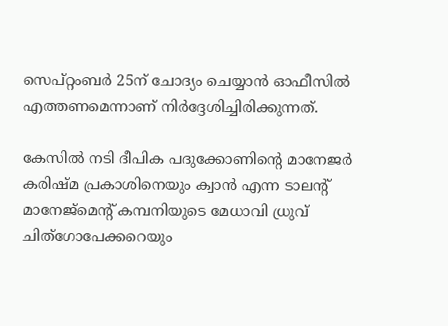സെപ്റ്റംബര്‍ 25ന് ചോദ്യം ചെയ്യാന്‍ ഓഫീസില്‍ എത്തണമെന്നാണ് നിര്‍ദ്ദേശിച്ചിരിക്കുന്നത്.

കേസില്‍ നടി ദീപിക പദുക്കോണിന്റെ മാനേജര്‍ കരിഷ്മ പ്രകാശിനെയും ക്വാന്‍ എന്ന ടാലന്റ് മാനേജ്മെന്റ് കമ്പനിയുടെ മേധാവി ധ്രുവ് ചിത്ഗോപേക്കറെയും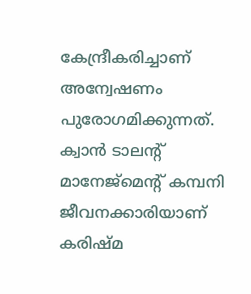കേന്ദ്രീകരിച്ചാണ് അന്വേഷണം പുരോഗമിക്കുന്നത്. ക്വാന്‍ ടാലന്റ് മാനേജ്മെന്റ് കമ്പനി ജീവനക്കാരിയാണ് കരിഷ്മ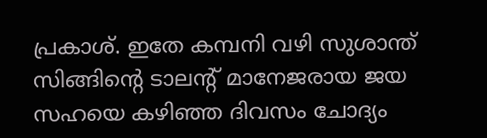പ്രകാശ്. ഇതേ കമ്പനി വഴി സുശാന്ത് സിങ്ങിന്റെ ടാലന്റ് മാനേജരായ ജയ സഹയെ കഴിഞ്ഞ ദിവസം ചോദ്യം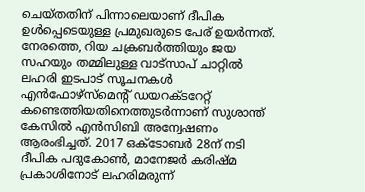ചെയ്തതിന് പിന്നാലെയാണ് ദീപിക ഉള്‍പ്പെടെയുള്ള പ്രമുഖരുടെ പേര് ഉയര്‍ന്നത്.
നേരത്തെ, റിയ ചക്രബര്‍ത്തിയും ജയ സഹയും തമ്മിലുള്ള വാട്സാപ് ചാറ്റില്‍ ലഹരി ഇടപാട് സൂചനകള്‍ എന്‍ഫോഴ്സ്മെന്റ് ഡയറക്ടറേറ്റ് കണ്ടെത്തിയതിനെത്തുടര്‍ന്നാണ് സുശാന്ത് കേസില്‍ എന്‍സിബി അന്വേഷണം ആരംഭിച്ചത്. 2017 ഒക്ടോബര്‍ 28ന് നടി ദീപിക പദുകോണ്‍, മാനേജര്‍ കരിഷ്മ പ്രകാശിനോട് ലഹരിമരുന്ന്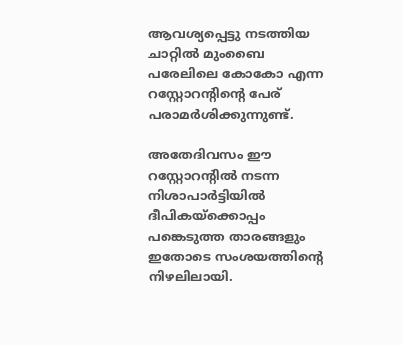ആവശ്യപ്പെട്ടു നടത്തിയ ചാറ്റില്‍ മുംബൈ പരേലിലെ കോകോ എന്ന റസ്റ്റോറന്റിന്റെ പേര് പരാമര്‍ശിക്കുന്നുണ്ട്.

അതേദിവസം ഈ റസ്റ്റോറന്റില്‍ നടന്ന നിശാപാര്‍ട്ടിയില്‍ ദീപികയ്ക്കൊപ്പം പങ്കെടുത്ത താരങ്ങളും ഇതോടെ സംശയത്തിന്റെ നിഴലിലായി.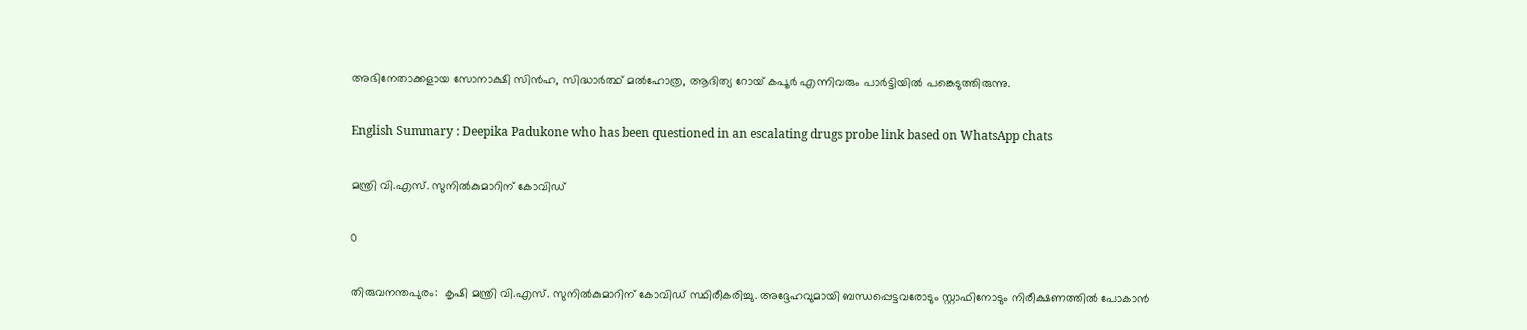അഭിനേതാക്കളായ സോനാക്ഷി സിന്‍ഹ, സിദ്ധാര്‍ത്ഥ് മല്‍ഹോത്ര, ആദിത്യ റോയ് കപൂര്‍ എന്നിവരും പാര്‍ട്ടിയില്‍ പങ്കെടുത്തിരുന്നു.

English Summary : Deepika Padukone who has been questioned in an escalating drugs probe link based on WhatsApp chats

മന്ത്രി വി.എസ്. സുനില്‍കുമാറിന് കോവിഡ്

0

തിരുവനന്തപുരം:  കൃഷി മന്ത്രി വി.എസ്. സുനില്‍കുമാറിന് കോവിഡ് സ്ഥിരീകരിച്ചു. അദ്ദേഹവുമായി ബന്ധപ്പെട്ടവരോടും സ്റ്റാഫിനോടും നിരീക്ഷണത്തില്‍ പോകാന്‍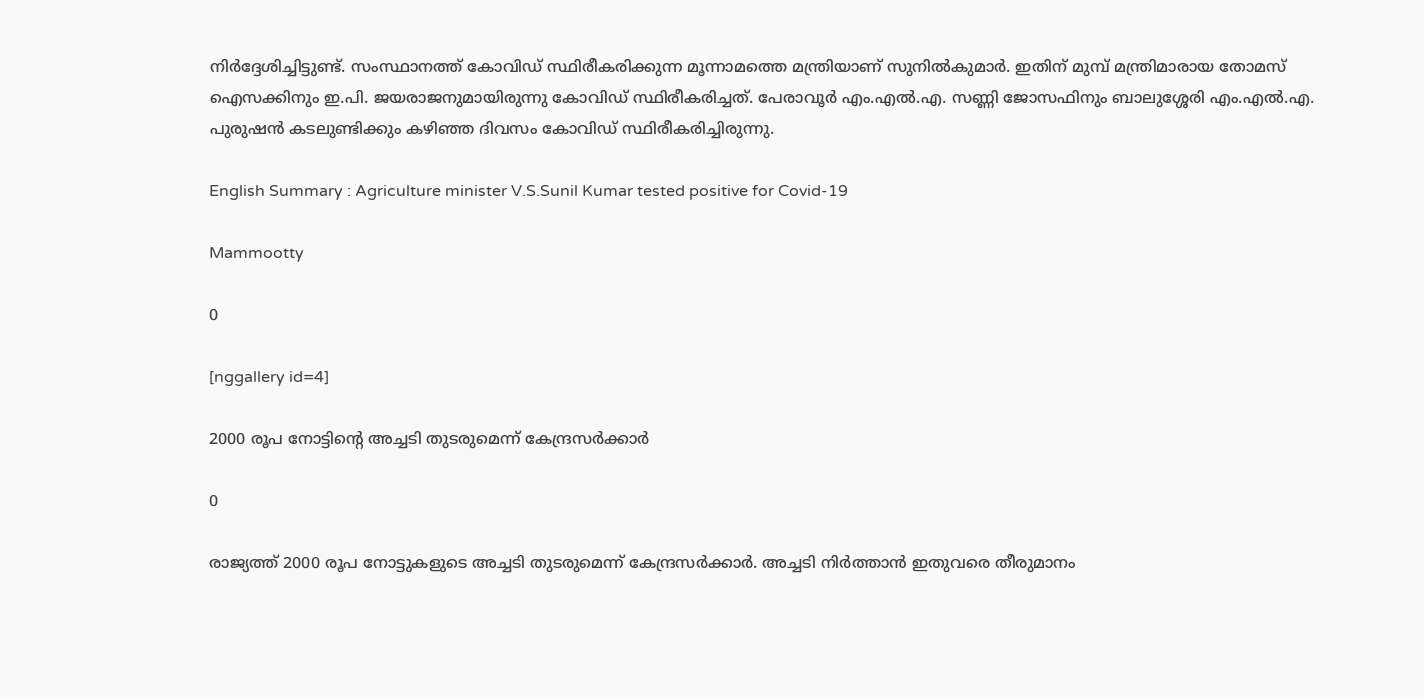നിര്‍ദ്ദേശിച്ചിട്ടുണ്ട്. സംസ്ഥാനത്ത് കോവിഡ് സ്ഥിരീകരിക്കുന്ന മൂന്നാമത്തെ മന്ത്രിയാണ് സുനില്‍കുമാര്‍. ഇതിന് മുമ്പ് മന്ത്രിമാരായ തോമസ് ഐസക്കിനും ഇ.പി. ജയരാജനുമായിരുന്നു കോവിഡ് സ്ഥിരീകരിച്ചത്. പേരാവൂര്‍ എം.എല്‍.എ. സണ്ണി ജോസഫിനും ബാലുശ്ശേരി എം.എല്‍.എ. പുരുഷന്‍ കടലുണ്ടിക്കും കഴിഞ്ഞ ദിവസം കോവിഡ് സ്ഥിരീകരിച്ചിരുന്നു.

English Summary : Agriculture minister V.S.Sunil Kumar tested positive for Covid-19

Mammootty

0

[nggallery id=4]

2000 രൂപ നോട്ടിന്റെ അച്ചടി തുടരുമെന്ന് കേന്ദ്രസര്‍ക്കാർ

0

രാജ്യത്ത് 2000 രൂപ നോട്ടുകളുടെ അച്ചടി തുടരുമെന്ന് കേന്ദ്രസര്‍ക്കാര്‍. അച്ചടി നിർത്താൻ ഇതുവരെ തീരുമാനം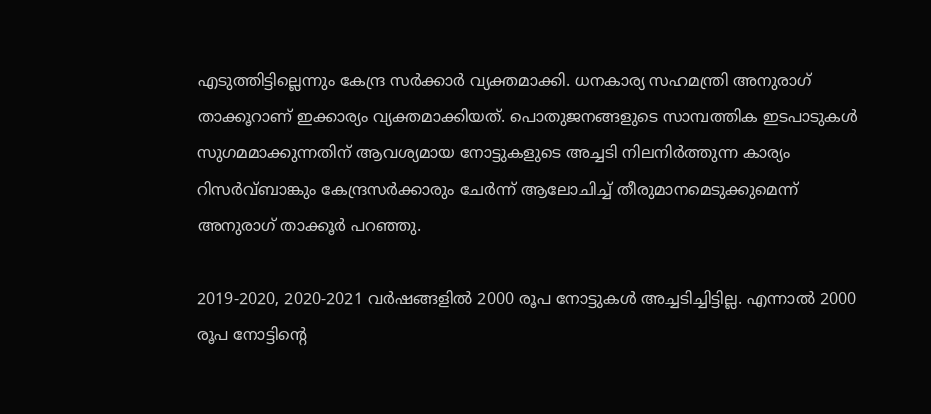എടുത്തിട്ടില്ലെന്നും കേന്ദ്ര സർക്കാർ വ്യക്തമാക്കി. ധനകാര്യ സഹമന്ത്രി അനുരാഗ് താക്കൂറാണ് ഇക്കാര്യം വ്യക്തമാക്കിയത്. പൊതുജനങ്ങളുടെ സാമ്പത്തിക ഇടപാടുകള്‍ സുഗമമാക്കുന്നതിന് ആവശ്യമായ നോട്ടുകളുടെ അച്ചടി നിലനിര്‍ത്തുന്ന കാര്യം റിസര്‍വ്ബാങ്കും കേന്ദ്രസര്‍ക്കാരും ചേര്‍ന്ന് ആലോചിച്ച് തീരുമാനമെടുക്കുമെന്ന് അനുരാഗ് താക്കൂര്‍ പറഞ്ഞു.

2019-2020, 2020-2021 വര്‍ഷങ്ങളില്‍ 2000 രൂപ നോട്ടുകള്‍ അച്ചടിച്ചിട്ടില്ല. എന്നാല്‍ 2000 രൂപ നോട്ടിന്റെ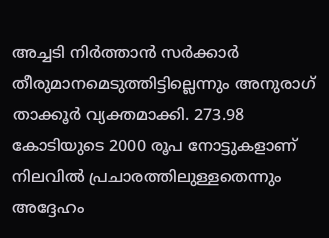അച്ചടി നിര്‍ത്താന്‍ സര്‍ക്കാര്‍ തീരുമാനമെടുത്തിട്ടില്ലെന്നും അനുരാഗ് താക്കൂര്‍ വ്യക്തമാക്കി. 273.98 കോടിയുടെ 2000 രൂപ നോട്ടുകളാണ് നിലവില്‍ പ്രചാരത്തിലുള്ളതെന്നും അദ്ദേഹം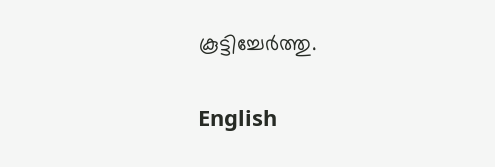കൂട്ടിച്ചേർത്തു.

English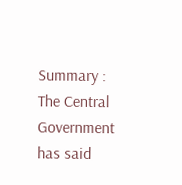Summary : The Central Government has said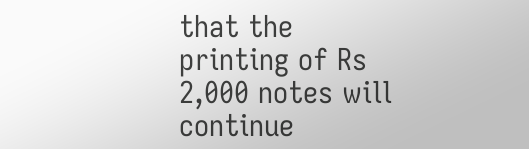that the printing of Rs 2,000 notes will continue